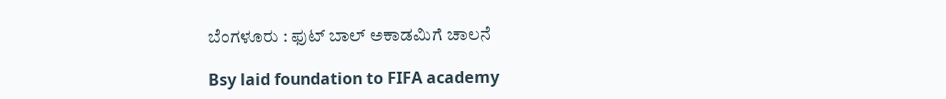ಬೆಂಗಳೂರು : ಫುಟ್ ಬಾಲ್ ಅಕಾಡಮಿಗೆ ಚಾಲನೆ

Bsy laid foundation to FIFA academy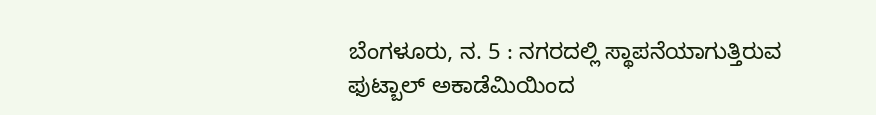ಬೆಂಗಳೂರು, ನ. 5 : ನಗರದಲ್ಲಿ ಸ್ಥಾಪನೆಯಾಗುತ್ತಿರುವ ಫುಟ್ಬಾಲ್ ಅಕಾಡೆಮಿಯಿಂದ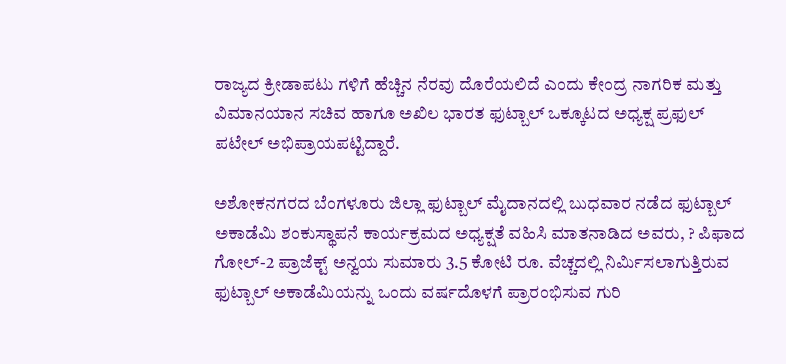ರಾಜ್ಯದ ಕ್ರೀಡಾಪಟು ಗಳಿಗೆ ಹೆಚ್ಚಿನ ನೆರವು ದೊರೆಯಲಿದೆ ಎಂದು ಕೇಂದ್ರ ನಾಗರಿಕ ಮತ್ತು ವಿಮಾನಯಾನ ಸಚಿವ ಹಾಗೂ ಅಖಿಲ ಭಾರತ ಫುಟ್ಬಾಲ್ ಒಕ್ಕೂಟದ ಅಧ್ಯಕ್ಷ ಪ್ರಫುಲ್ ಪಟೇಲ್ ಅಭಿಪ್ರಾಯಪಟ್ಟಿದ್ದಾರೆ.

ಅಶೋಕನಗರದ ಬೆಂಗಳೂರು ಜಿಲ್ಲಾ ಫುಟ್ಬಾಲ್ ಮೈದಾನದಲ್ಲಿ ಬುಧವಾರ ನಡೆದ ಫುಟ್ಬಾಲ್ ಅಕಾಡೆಮಿ ಶಂಕುಸ್ಥಾಪನೆ ಕಾರ್ಯಕ್ರಮದ ಅಧ್ಯಕ್ಷತೆ ವಹಿಸಿ ಮಾತನಾಡಿದ ಅವರು, ? ಪಿಫಾದ ಗೋಲ್-2 ಪ್ರಾಜೆಕ್ಟ್ ಅನ್ವಯ ಸುಮಾರು 3.5 ಕೋಟಿ ರೂ. ವೆಚ್ಚದಲ್ಲಿ ನಿರ್ಮಿಸಲಾಗುತ್ತಿರುವ ಫುಟ್ಬಾಲ್ ಅಕಾಡೆಮಿಯನ್ನು ಒಂದು ವರ್ಷದೊಳಗೆ ಪ್ರಾರಂಭಿಸುವ ಗುರಿ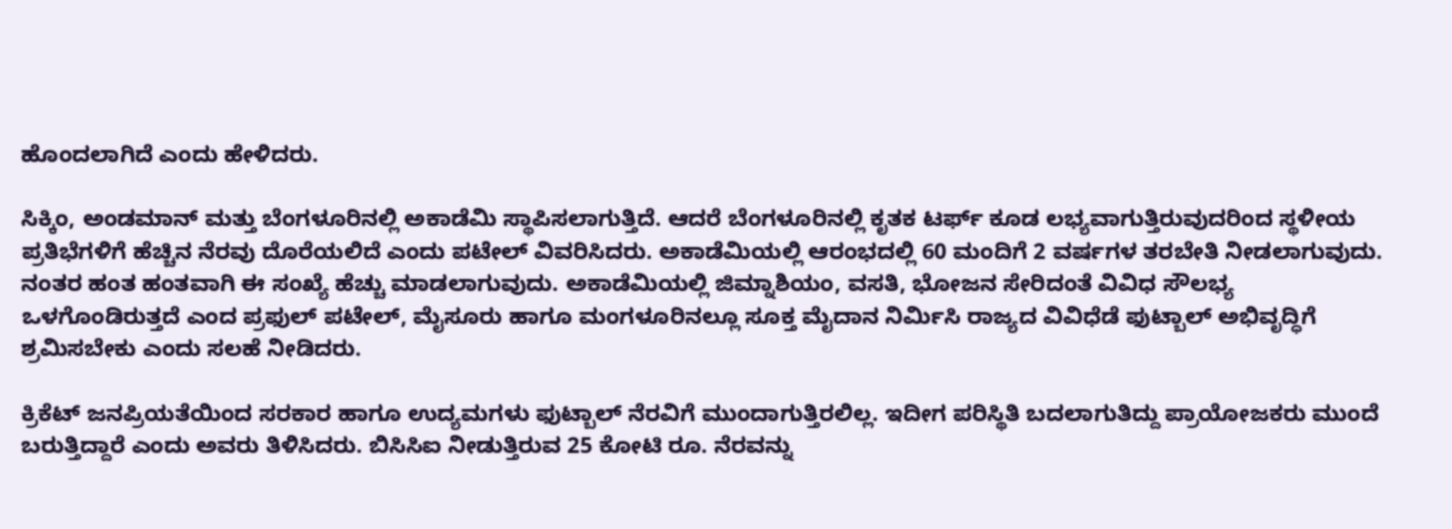ಹೊಂದಲಾಗಿದೆ ಎಂದು ಹೇಳಿದರು.

ಸಿಕ್ಕಿಂ, ಅಂಡಮಾನ್ ಮತ್ತು ಬೆಂಗಳೂರಿನಲ್ಲಿ ಅಕಾಡೆಮಿ ಸ್ಥಾಪಿಸಲಾಗುತ್ತಿದೆ. ಆದರೆ ಬೆಂಗಳೂರಿನಲ್ಲಿ ಕೃತಕ ಟರ್ಫ್ ಕೂಡ ಲಭ್ಯವಾಗುತ್ತಿರುವುದರಿಂದ ಸ್ಥಳೀಯ ಪ್ರತಿಭೆಗಳಿಗೆ ಹೆಚ್ಚಿನ ನೆರವು ದೊರೆಯಲಿದೆ ಎಂದು ಪಟೇಲ್ ವಿವರಿಸಿದರು. ಅಕಾಡೆಮಿಯಲ್ಲಿ ಆರಂಭದಲ್ಲಿ 60 ಮಂದಿಗೆ 2 ವರ್ಷಗಳ ತರಬೇತಿ ನೀಡಲಾಗುವುದು. ನಂತರ ಹಂತ ಹಂತವಾಗಿ ಈ ಸಂಖ್ಯೆ ಹೆಚ್ಚು ಮಾಡಲಾಗುವುದು. ಅಕಾಡೆಮಿಯಲ್ಲಿ ಜಿಮ್ನಾಶಿಯಂ, ವಸತಿ, ಭೋಜನ ಸೇರಿದಂತೆ ವಿವಿಧ ಸೌಲಭ್ಯ ಒಳಗೊಂಡಿರುತ್ತದೆ ಎಂದ ಪ್ರಫುಲ್ ಪಟೇಲ್, ಮೈಸೂರು ಹಾಗೂ ಮಂಗಳೂರಿನಲ್ಲೂ ಸೂಕ್ತ ಮೈದಾನ ನಿರ್ಮಿಸಿ ರಾಜ್ಯದ ವಿವಿಧೆಡೆ ಫುಟ್ಬಾಲ್ ಅಭಿವೃದ್ಧಿಗೆ ಶ್ರಮಿಸಬೇಕು ಎಂದು ಸಲಹೆ ನೀಡಿದರು.

ಕ್ರಿಕೆಟ್ ಜನಪ್ರಿಯತೆಯಿಂದ ಸರಕಾರ ಹಾಗೂ ಉದ್ಯಮಗಳು ಫುಟ್ಬಾಲ್ ನೆರವಿಗೆ ಮುಂದಾಗುತ್ತಿರಲಿಲ್ಲ. ಇದೀಗ ಪರಿಸ್ಥಿತಿ ಬದಲಾಗುತಿದ್ದು ಪ್ರಾಯೋಜಕರು ಮುಂದೆ ಬರುತ್ತಿದ್ದಾರೆ ಎಂದು ಅವರು ತಿಳಿಸಿದರು. ಬಿಸಿಸಿಐ ನೀಡುತ್ತಿರುವ 25 ಕೋಟಿ ರೂ. ನೆರವನ್ನು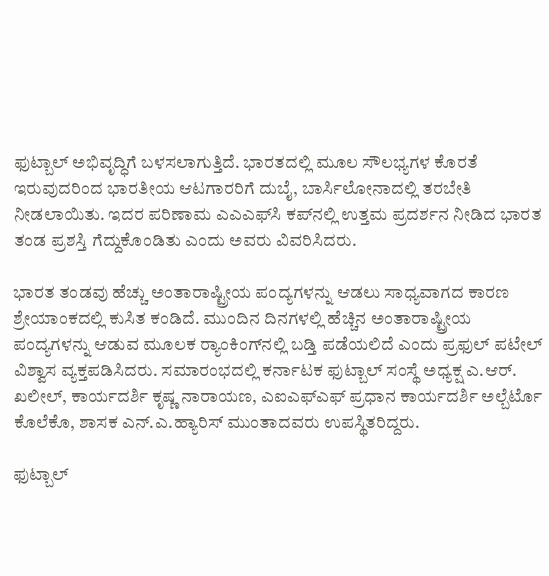ಫುಟ್ಬಾಲ್ ಅಭಿವೃದ್ಧಿಗೆ ಬಳಸಲಾಗುತ್ತಿದೆ. ಭಾರತದಲ್ಲಿ ಮೂಲ ಸೌಲಭ್ಯಗಳ ಕೊರತೆ ಇರುವುದರಿಂದ ಭಾರತೀಯ ಆಟಗಾರರಿಗೆ ದುಬೈ, ಬಾರ್ಸಿಲೋನಾದಲ್ಲಿ ತರಬೇತಿ ನೀಡಲಾಯಿತು. ಇದರ ಪರಿಣಾಮ ಎಎಎಫ್‌ಸಿ ಕಪ್‌ನಲ್ಲಿ ಉತ್ತಮ ಪ್ರದರ್ಶನ ನೀಡಿದ ಭಾರತ ತಂಡ ಪ್ರಶಸ್ತಿ ಗೆದ್ದುಕೊಂಡಿತು ಎಂದು ಅವರು ವಿವರಿಸಿದರು.

ಭಾರತ ತಂಡವು ಹೆಚ್ಚು ಅಂತಾರಾಷ್ಟ್ರೀಯ ಪಂದ್ಯಗಳನ್ನು ಆಡಲು ಸಾಧ್ಯವಾಗದ ಕಾರಣ ಶ್ರೇಯಾಂಕದಲ್ಲಿ ಕುಸಿತ ಕಂಡಿದೆ. ಮುಂದಿನ ದಿನಗಳಲ್ಲಿ ಹೆಚ್ಚಿನ ಅಂತಾರಾಷ್ಟ್ರೀಯ ಪಂದ್ಯಗಳನ್ನು ಆಡುವ ಮೂಲಕ ರ್‍ಯಾಂಕಿಂಗ್‌ನಲ್ಲಿ ಬಡ್ತಿ ಪಡೆಯಲಿದೆ ಎಂದು ಪ್ರಫುಲ್ ಪಟೇಲ್ ವಿಶ್ವಾಸ ವ್ಯಕ್ತಪಡಿಸಿದರು. ಸಮಾರಂಭದಲ್ಲಿ ಕರ್ನಾಟಕ ಫುಟ್ಬಾಲ್ ಸಂಸ್ಥೆ ಅಧ್ಯಕ್ಷ ಎ.ಆರ್. ಖಲೀಲ್, ಕಾರ್ಯದರ್ಶಿ ಕೃಷ್ಣ ನಾರಾಯಣ, ಎಐಎಫ್‌ಎಫ್ ಪ್ರಧಾನ ಕಾರ್ಯದರ್ಶಿ ಅಲ್ಬೆರ್ಟೊ ಕೊಲೆಕೊ, ಶಾಸಕ ಎನ್.ಎ.ಹ್ಯಾರಿಸ್ ಮುಂತಾದವರು ಉಪಸ್ಥಿತರಿದ್ದರು.

ಫುಟ್ಬಾಲ್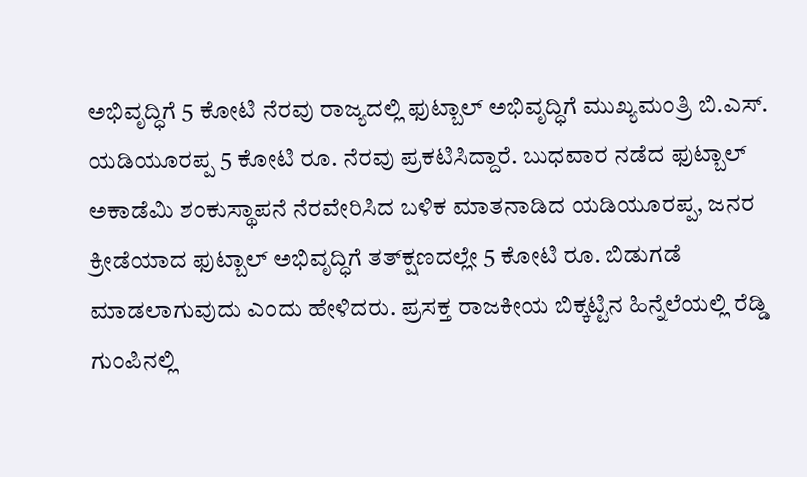ಅಭಿವೃದ್ಧಿಗೆ 5 ಕೋಟಿ ನೆರವು ರಾಜ್ಯದಲ್ಲಿ ಫುಟ್ಬಾಲ್ ಅಭಿವೃದ್ಧಿಗೆ ಮುಖ್ಯಮಂತ್ರಿ ಬಿ.ಎಸ್. ಯಡಿಯೂರಪ್ಪ 5 ಕೋಟಿ ರೂ. ನೆರವು ಪ್ರಕಟಿಸಿದ್ದಾರೆ. ಬುಧವಾರ ನಡೆದ ಫುಟ್ಬಾಲ್ ಅಕಾಡೆಮಿ ಶಂಕುಸ್ಥಾಪನೆ ನೆರವೇರಿಸಿದ ಬಳಿಕ ಮಾತನಾಡಿದ ಯಡಿಯೂರಪ್ಪ, ಜನರ ಕ್ರೀಡೆಯಾದ ಫುಟ್ಬಾಲ್ ಅಭಿವೃದ್ಧಿಗೆ ತತ್‌ಕ್ಷಣದಲ್ಲೇ 5 ಕೋಟಿ ರೂ. ಬಿಡುಗಡೆ ಮಾಡಲಾಗುವುದು ಎಂದು ಹೇಳಿದರು. ಪ್ರಸಕ್ತ ರಾಜಕೀಯ ಬಿಕ್ಕಟ್ಟಿನ ಹಿನ್ನೆಲೆಯಲ್ಲಿ ರೆಡ್ಡಿ ಗುಂಪಿನಲ್ಲಿ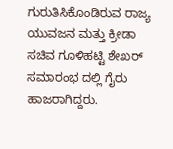ಗುರುತಿಸಿಕೊಂಡಿರುವ ರಾಜ್ಯ ಯುವಜನ ಮತ್ತು ಕ್ರೀಡಾ ಸಚಿವ ಗೂಳಿಹಟ್ಟಿ ಶೇಖರ್ ಸಮಾರಂಭ ದಲ್ಲಿ ಗೈರು ಹಾಜರಾಗಿದ್ದರು.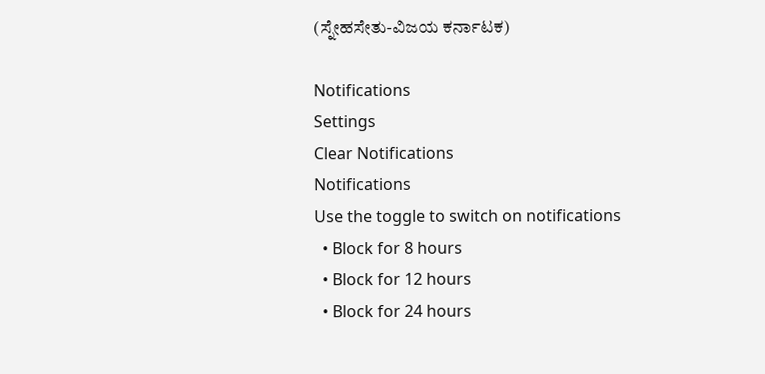(ಸ್ನೇಹಸೇತು-ವಿಜಯ ಕರ್ನಾಟಕ)

Notifications
Settings
Clear Notifications
Notifications
Use the toggle to switch on notifications
  • Block for 8 hours
  • Block for 12 hours
  • Block for 24 hours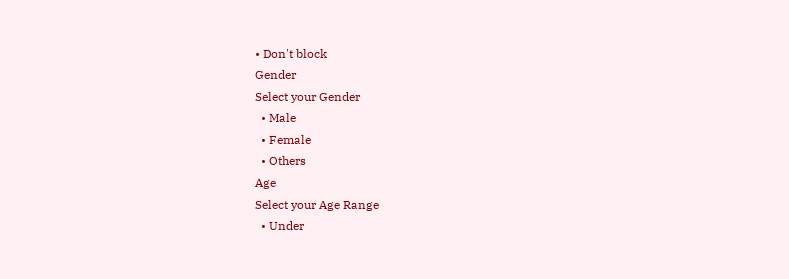• Don't block
Gender
Select your Gender
  • Male
  • Female
  • Others
Age
Select your Age Range
  • Under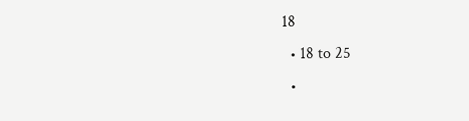18
  • 18 to 25
  •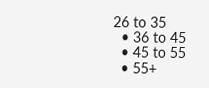26 to 35
  • 36 to 45
  • 45 to 55
  • 55+